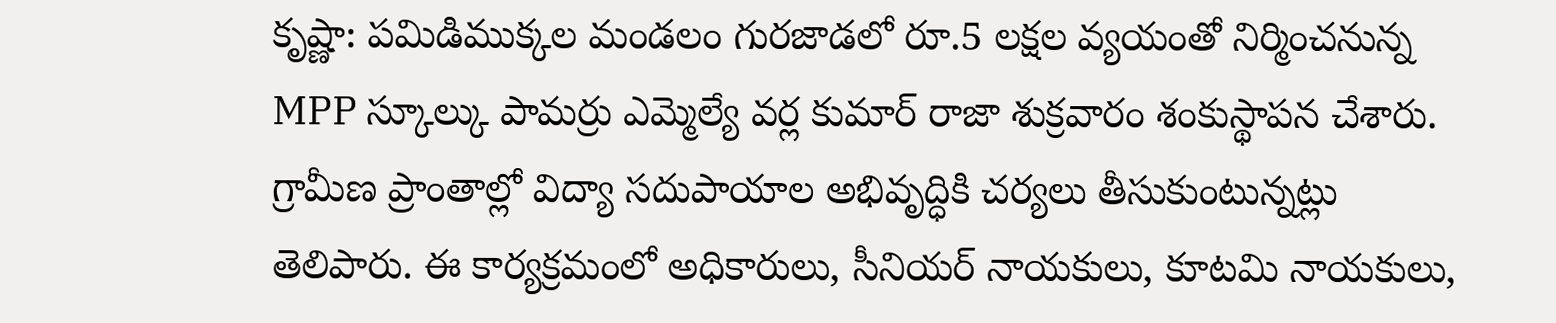కృష్ణా: పమిడిముక్కల మండలం గురజాడలో రూ.5 లక్షల వ్యయంతో నిర్మించనున్న MPP స్కూల్కు పామర్రు ఎమ్మెల్యే వర్ల కుమార్ రాజా శుక్రవారం శంకుస్థాపన చేశారు. గ్రామీణ ప్రాంతాల్లో విద్యా సదుపాయాల అభివృద్ధికి చర్యలు తీసుకుంటున్నట్లు తెలిపారు. ఈ కార్యక్రమంలో అధికారులు, సీనియర్ నాయకులు, కూటమి నాయకులు,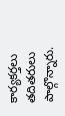కార్యకర్తలు తదితరులు పాల్గొన్నారు.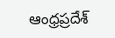ఆంధ్రప్రదేశ్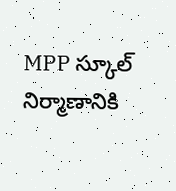MPP స్కూల్ నిర్మాణానికి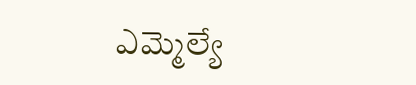ఎమ్మెల్యే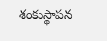శంకుస్థాపన